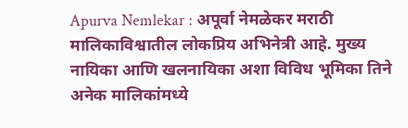Apurva Nemlekar : अपूर्वा नेमळेकर मराठी मालिकाविश्वातील लोकप्रिय अभिनेत्री आहे. मुख्य नायिका आणि खलनायिका अशा विविध भूमिका तिने अनेक मालिकांमध्ये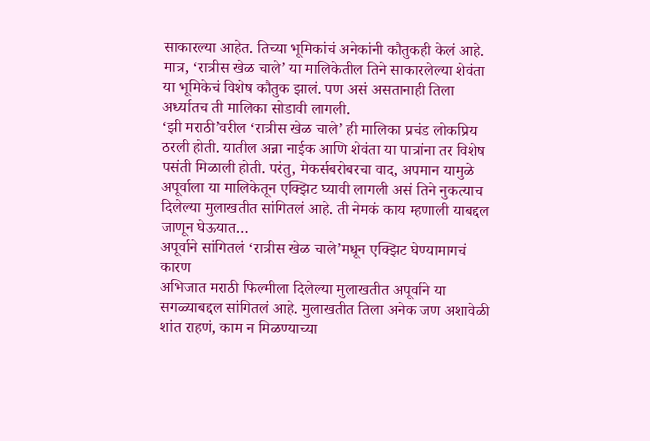साकारल्या आहेत. तिच्या भूमिकांचं अनेकांनी कौतुकही केलं आहे. मात्र, ‘रात्रीस खेळ चाले’ या मालिकेतील तिने साकारलेल्या शेवंता या भूमिकेचं विशेष कौतुक झालं. पण असं असतानाही तिला अर्ध्यातच ती मालिका सोडावी लागली.
‘झी मराठी’वरील ‘रात्रीस खेळ चाले’ ही मालिका प्रचंड लोकप्रिय ठरली होती. यातील अन्ना नाईक आणि शेवंता या पात्रांना तर विशेष पसंती मिळाली होती. परंतु, मेकर्सबरोबरचा वाद, अपमान यामुळे अपूर्वाला या मालिकेतून एक्झिट घ्यावी लागली असं तिने नुकत्याच दिलेल्या मुलाखतीत सांगितलं आहे. ती नेमकं काय म्हणाली याबद्दल जाणून घेऊयात…
अपूर्वाने सांगितलं ‘रात्रीस खेळ चाले’मधून एक्झिट घेण्यामागचं कारण
अभिजात मराठी फिल्मीला दिलेल्या मुलाखतीत अपूर्वाने या सगळ्याबद्दल सांगितलं आहे. मुलाखतीत तिला अनेक जण अशावेळी शांत राहणं, काम न मिळण्याच्या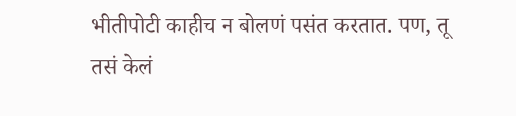भीतीपोटी काहीच न बोलणं पसंत करतात. पण, तू तसं केलं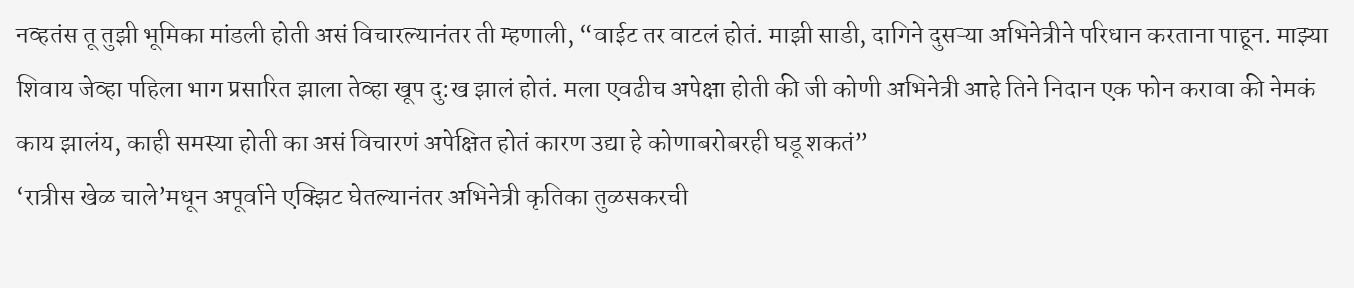नव्हतंस तू तुझी भूमिका मांडली होती असं विचारल्यानंतर ती म्हणाली, “वाईट तर वाटलं होतं. माझी साडी, दागिने दुसऱ्या अभिनेत्रीने परिधान करताना पाहून. माझ्या शिवाय जेव्हा पहिला भाग प्रसारित झाला तेव्हा खूप दु:ख झालं होतं. मला एवढीच अपेक्षा होती की जी कोणी अभिनेत्री आहे तिने निदान एक फोन करावा की नेमकं काय झालंय, काही समस्या होती का असं विचारणं अपेक्षित होतं कारण उद्या हे कोणाबरोबरही घडू शकतं”
‘रात्रीस खेळ चाले’मधून अपूर्वाने एक्झिट घेतल्यानंतर अभिनेत्री कृतिका तुळसकरची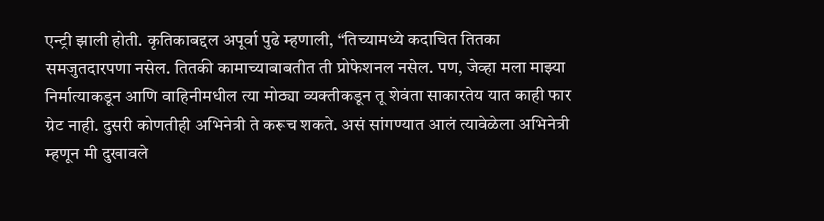एन्ट्री झाली होती. कृतिकाबद्दल अपूर्वा पुढे म्हणाली, “तिच्यामध्ये कदाचित तितका समजुतदारपणा नसेल. तितकी कामाच्याबाबतीत ती प्रोफेशनल नसेल. पण, जेव्हा मला माझ्या निर्मात्याकडून आणि वाहिनीमधील त्या मोठ्या व्यक्तीकडून तू शेवंता साकारतेय यात काही फार ग्रेट नाही. दुसरी कोणतीही अभिनेत्री ते करूच शकते. असं सांगण्यात आलं त्यावेळेला अभिनेत्री म्हणून मी दुखावले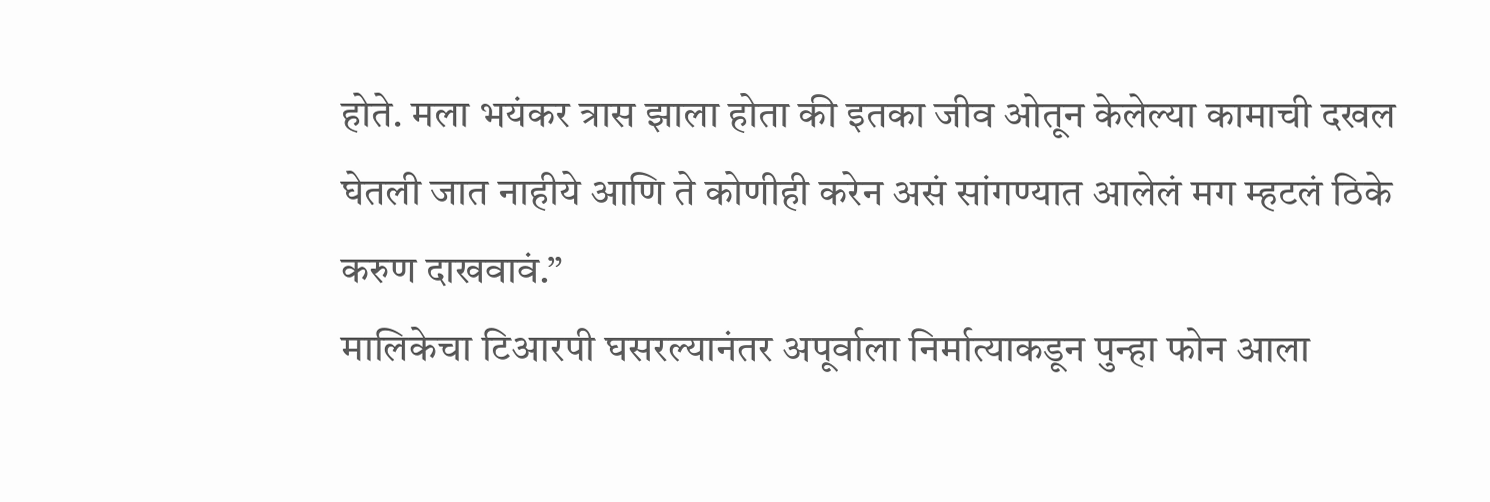होते. मला भयंकर त्रास झाला होता की इतका जीव ओतून केलेल्या कामाची दखल घेतली जात नाहीये आणि ते कोणीही करेन असं सांगण्यात आलेलं मग म्हटलं ठिके करुण दाखवावं.”
मालिकेचा टिआरपी घसरल्यानंतर अपूर्वाला निर्मात्याकडून पुन्हा फोन आला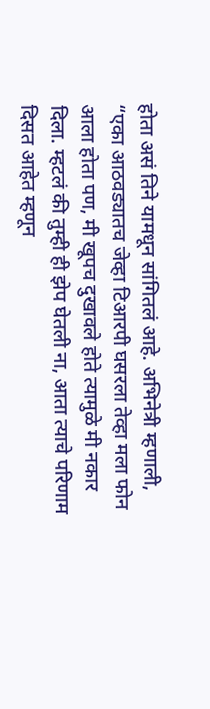होता असं तिने यामधून सांगितलं आहे. अभिनेत्री म्हणाली, “एका आठवड्यातच जेव्हा टिआरपी घसरला तेव्हा मला फोन आला होता पण, मी खूपच दुखावले होते त्यामुळे मी नकार दिला. म्हटलं की तुम्ही ही झेप घेतली ना, आता त्याचे परिणाम दिसत आहेत म्हणून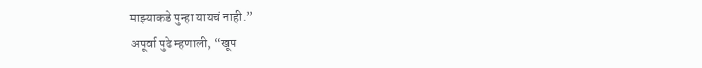माझ्याकडे पुन्हा यायचं नाही.”
अपूर्वा पुढे म्हणाली, “खूप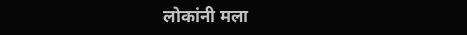लोकांनी मला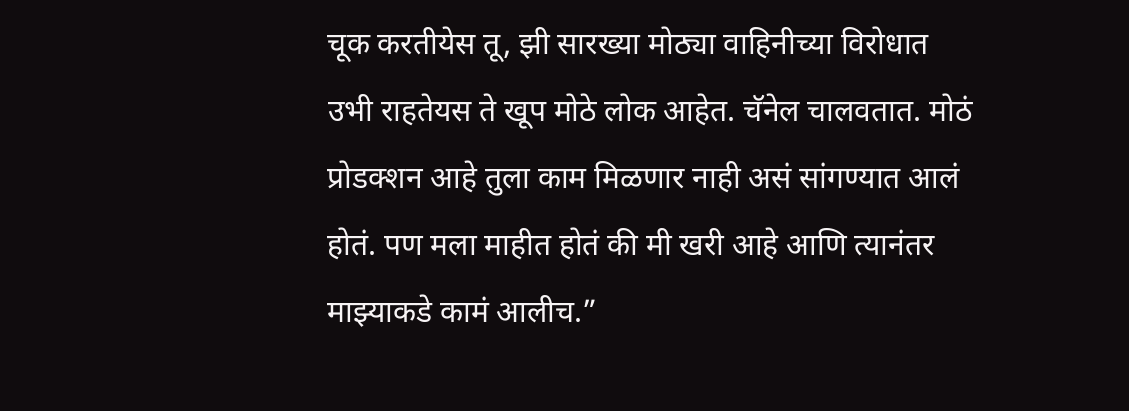चूक करतीयेस तू, झी सारख्या मोठ्या वाहिनीच्या विरोधात उभी राहतेयस ते खूप मोठे लोक आहेत. चॅनेल चालवतात. मोठं प्रोडक्शन आहे तुला काम मिळणार नाही असं सांगण्यात आलं होतं. पण मला माहीत होतं की मी खरी आहे आणि त्यानंतर माझ्याकडे कामं आलीच.”